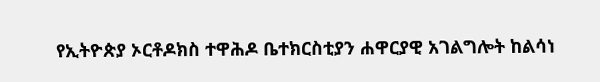የኢትዮጵያ ኦርቶዶክስ ተዋሕዶ ቤተክርስቲያን ሐዋርያዊ አገልግሎት ከልሳነ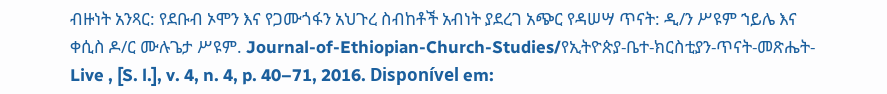ብዙነት አንጻር: የደቡብ ኦሞን እና የጋሙጎፋን አህጉረ ስብከቶች አብነት ያደረገ አጭር የዳሠሣ ጥናት: ዲ/ን ሥዩም ኀይሌ እና ቀሲስ ዶ/ር ሙሉጌታ ሥዩም. Journal-of-Ethiopian-Church-Studies/የኢትዮጵያ-ቤተ-ክርስቲያን-ጥናት-መጽሔት-Live , [S. l.], v. 4, n. 4, p. 40–71, 2016. Disponível em: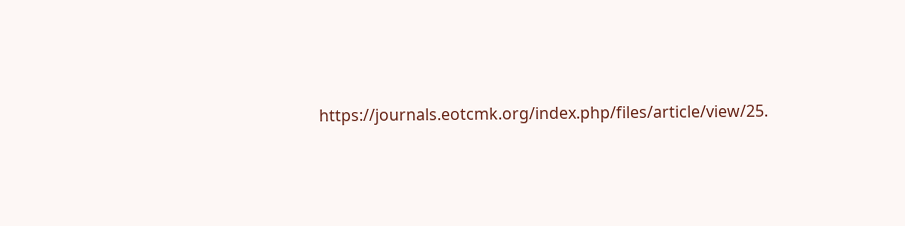https://journals.eotcmk.org/index.php/files/article/view/25.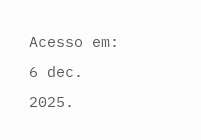Acesso em: 6 dec. 2025.